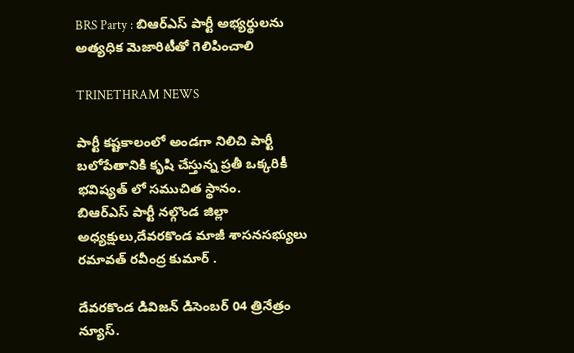BRS Party : బిఆర్ఎస్ పార్టీ అభ్యర్థులను అత్యధిక మెజారిటీతో గెలిపించాలి

TRINETHRAM NEWS

పార్టీ కష్టకాలంలో అండగా నిలిచి పార్టీ బలోపేతానికి కృషి చేస్తున్న ప్రతీ ఒక్కరికీ భవిష్యత్ లో సముచిత స్థానం.
బిఆర్ఎస్ పార్టీ నల్గొండ జిల్లా అధ్యక్షులు,దేవరకొండ మాజీ శాసనసభ్యులు రమావత్ రవీంద్ర కుమార్ .

దేవరకొండ డివిజన్ డిసెంబర్ 04 త్రినేత్రం న్యూస్.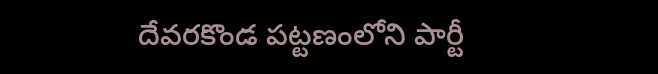దేవరకొండ పట్టణంలోని పార్టీ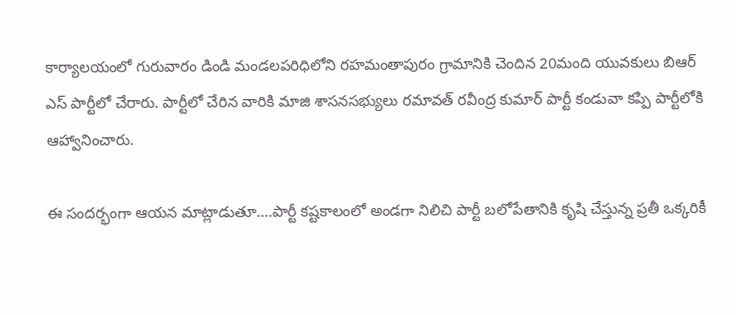కార్యాలయంలో గురువారం డిండి మండలపరిధిలోని రహమంతాపురం గ్రామానికి చెందిన 20మంది యువకులు బిఆర్ ఎస్ పార్టీలో చేరారు. పార్టీలో చేరిన వారికి మాజి శాసనసభ్యులు రమావత్ రవీంద్ర కుమార్ పార్టీ కండువా కప్పి పార్టీలోకి ఆహ్వానించారు.

ఈ సందర్భంగా ఆయన మాట్లాడుతూ….పార్టీ కష్టకాలంలో అండగా నిలిచి పార్టీ బలోపేతానికి కృషి చేస్తున్న ప్రతీ ఒక్కరికీ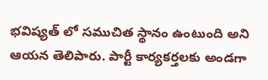భవిష్యత్ లో సముచిత స్థానం ఉంటుంది అని ఆయన తెలిపారు. పార్టీ కార్యకర్తలకు అండగా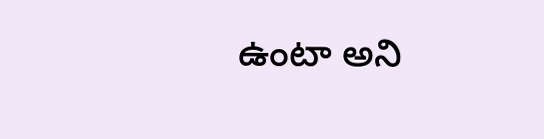ఉంటా అని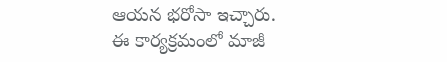ఆయన భరోసా ఇచ్చారు. ఈ కార్యక్రమంలో మాజీ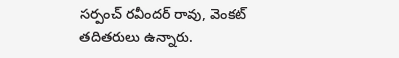సర్పంచ్ రవీందర్ రావు, వెంకట్ తదితరులు ఉన్నారు.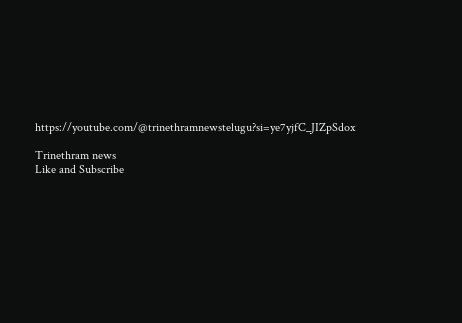https://youtube.com/@trinethramnewstelugu?si=ye7yjfC_JIZpSdox

Trinethram news
Like and Subscribe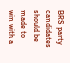BRS party candidates should be made to win with a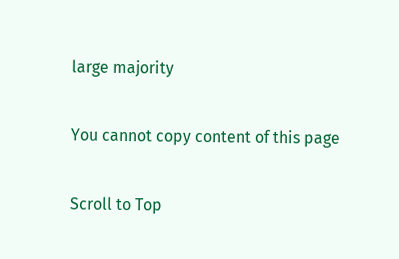large majority

You cannot copy content of this page

Scroll to Top